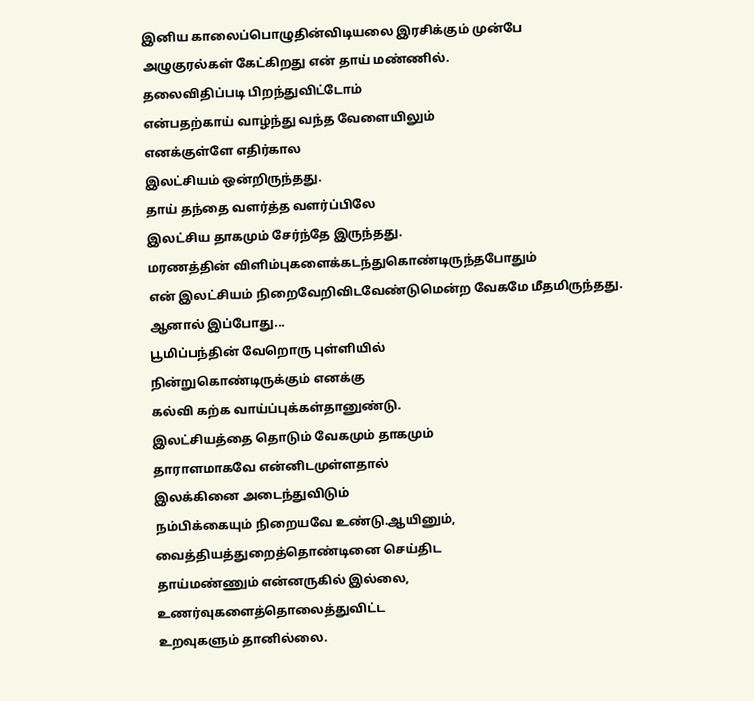இனிய காலைப்பொழுதின்விடியலை இரசிக்கும் முன்பே
அழுகுரல்கள் கேட்கிறது என் தாய் மண்ணில்.
தலைவிதிப்படி பிறந்துவிட்டோம்
என்பதற்காய் வாழ்ந்து வந்த வேளையிலும்
எனக்குள்ளே எதிர்கால
இலட்சியம் ஒன்றிருந்தது.
தாய் தந்தை வளர்த்த வளர்ப்பிலே
இலட்சிய தாகமும் சேர்ந்தே இருந்தது.
மரணத்தின் விளிம்புகளைக்கடந்துகொண்டிருந்தபோதும்
என் இலட்சியம் நிறைவேறிவிடவேண்டுமென்ற வேகமே மீதமிருந்தது.
ஆனால் இப்போது...
பூமிப்பந்தின் வேறொரு புள்ளியில்
நின்றுகொண்டிருக்கும் எனக்கு
கல்வி கற்க வாய்ப்புக்கள்தானுண்டு.
இலட்சியத்தை தொடும் வேகமும் தாகமும்
தாராளமாகவே என்னிடமுள்ளதால்
இலக்கினை அடைந்துவிடும்
நம்பிக்கையும் நிறையவே உண்டு.ஆயினும்,
வைத்தியத்துறைத்தொண்டினை செய்திட
தாய்மண்ணும் என்னருகில் இல்லை,
உணர்வுகளைத்தொலைத்துவிட்ட
உறவுகளும் தானில்லை.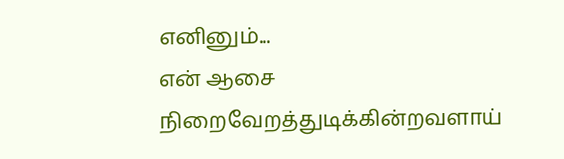எனினும்...
என் ஆசை நிறைவேறத்துடிக்கின்றவளாய்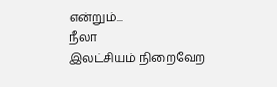என்றும்...
நீலா
இலட்சியம் நிறைவேற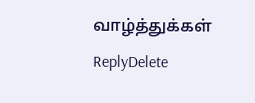வாழ்த்துக்கள்
ReplyDelete